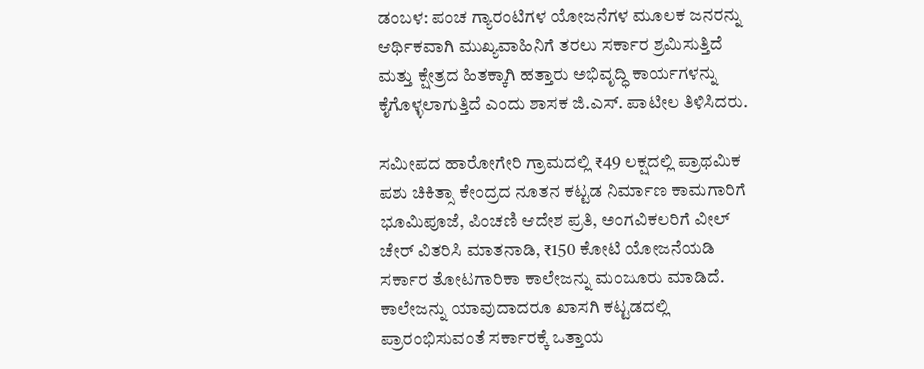ಡಂಬಳ: ಪಂಚ ಗ್ಯಾರಂಟಿಗಳ ಯೋಜನೆಗಳ ಮೂಲಕ ಜನರನ್ನು ಆರ್ಥಿಕವಾಗಿ ಮುಖ್ಯವಾಹಿನಿಗೆ ತರಲು ಸರ್ಕಾರ ಶ್ರಮಿಸುತ್ತಿದೆ ಮತ್ತು ಕ್ಷೇತ್ರದ ಹಿತಕ್ಕಾಗಿ ಹತ್ತಾರು ಅಭಿವೃದ್ಧಿ ಕಾರ್ಯಗಳನ್ನು ಕೈಗೊಳ್ಳಲಾಗುತ್ತಿದೆ ಎಂದು ಶಾಸಕ ಜಿ.ಎಸ್. ಪಾಟೀಲ ತಿಳಿಸಿದರು.

ಸಮೀಪದ ಹಾರೋಗೇರಿ ಗ್ರಾಮದಲ್ಲಿ ₹49 ಲಕ್ಷದಲ್ಲಿ ಪ್ರಾಥಮಿಕ ಪಶು ಚಿಕಿತ್ಸಾ ಕೇಂದ್ರದ ನೂತನ ಕಟ್ಟಡ ನಿರ್ಮಾಣ ಕಾಮಗಾರಿಗೆ ಭೂಮಿಪೂಜೆ, ಪಿಂಚಣಿ ಆದೇಶ ಪ್ರತಿ, ಅಂಗವಿಕಲರಿಗೆ ವೀಲ್ ಚೇರ್‌ ವಿತರಿಸಿ ಮಾತನಾಡಿ, ₹150 ಕೋಟಿ ಯೋಜನೆಯಡಿ ಸರ್ಕಾರ ತೋಟಗಾರಿಕಾ ಕಾಲೇಜನ್ನು ಮಂಜೂರು ಮಾಡಿದೆ. ಕಾಲೇಜನ್ನು ಯಾವುದಾದರೂ ಖಾಸಗಿ ಕಟ್ಟಡದಲ್ಲಿ ಪ್ರಾರಂಭಿಸುವಂತೆ ಸರ್ಕಾರಕ್ಕೆ ಒತ್ತಾಯ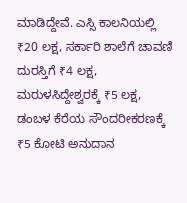ಮಾಡಿದ್ದೇವೆ. ಎಸ್ಸಿ ಕಾಲನಿಯಲ್ಲಿ ₹20 ಲಕ್ಷ, ಸರ್ಕಾರಿ‌ ಶಾಲೆಗೆ ಚಾವಣಿ ದುರಸ್ತಿಗೆ ₹4 ಲಕ್ಷ, ಮರುಳಸಿದ್ದೇಶ್ವರಕ್ಕೆ ₹5 ಲಕ್ಷ, ಡಂಬಳ ಕೆರೆಯ ಸೌಂದರೀಕರಣಕ್ಕೆ ₹5 ಕೋಟಿ ಅನುದಾನ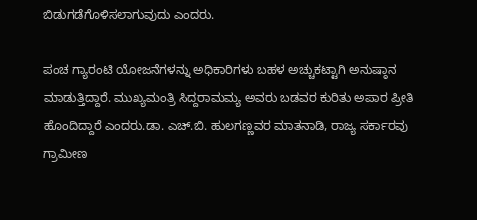ಬಿಡುಗಡೆಗೊಳಿಸಲಾಗುವುದು ಎಂದರು.

ಪಂಚ ಗ್ಯಾರಂಟಿ ಯೋಜನೆಗಳನ್ನು ಅಧಿಕಾರಿಗಳು ಬಹಳ ಅಚ್ಚುಕಟ್ಟಾಗಿ ಅನುಷ್ಠಾನ ಮಾಡುತ್ತಿದ್ದಾರೆ. ಮುಖ್ಯಮಂತ್ರಿ ಸಿದ್ದರಾಮಮ್ಯ ಅವರು ಬಡವರ ಕುರಿತು ಅಪಾರ ಪ್ರೀತಿ ಹೊಂದಿದ್ದಾರೆ ಎಂದರು.ಡಾ. ಎಚ್.ಬಿ. ಹುಲಗಣ್ಣವರ ಮಾತನಾಡಿ, ರಾಜ್ಯ ಸರ್ಕಾರವು ಗ್ರಾಮೀಣ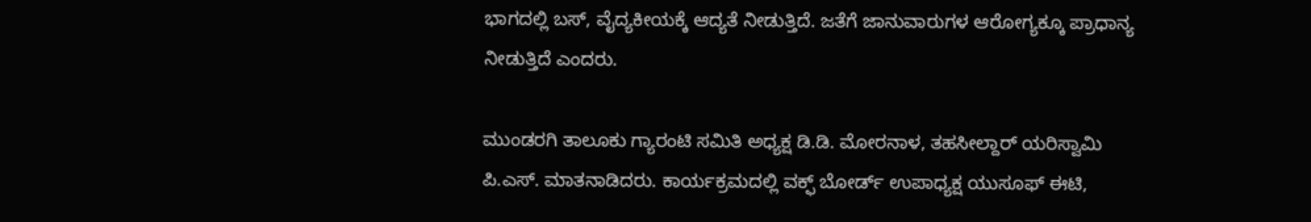ಭಾಗದಲ್ಲಿ ಬಸ್, ವೈದ್ಯಕೀಯಕ್ಕೆ ಆದ್ಯತೆ ನೀಡುತ್ತಿದೆ. ಜತೆಗೆ ಜಾನುವಾರುಗಳ ಆರೋಗ್ಯಕ್ಕೂ ಪ್ರಾಧಾನ್ಯ ನೀಡುತ್ತಿದೆ ಎಂದರು.

ಮುಂಡರಗಿ ತಾಲೂಕು ಗ್ಯಾರಂಟಿ ಸಮಿತಿ ಅಧ್ಯಕ್ಷ ಡಿ.ಡಿ. ಮೋರನಾಳ, ತಹಸೀಲ್ದಾರ್ ಯರಿಸ್ವಾಮಿ ಪಿ.ಎಸ್. ಮಾತನಾಡಿದರು. ಕಾರ್ಯಕ್ರಮದಲ್ಲಿ‌ ವಕ್ಫ್‌ ಬೋರ್ಡ್ ಉಪಾಧ್ಯಕ್ಷ ಯುಸೂಫ್ ಈಟಿ,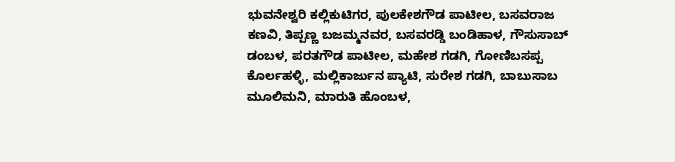ಭುವನೇಶ್ವರಿ ಕಲ್ಲಿಕುಟಿಗರ, ಪುಲಕೇಶಗೌಡ ಪಾಟೀಲ, ಬಸವರಾಜ ಕಣವಿ, ತಿಪ್ಪಣ್ಣ ಬಜಮ್ಮನವರ, ಬಸವರಡ್ಡಿ ಬಂಡಿಹಾಳ, ಗೌಸುಸಾಬ್ ಡಂಬಳ, ಪರತಗೌಡ ಪಾಟೀಲ, ಮಹೇಶ ಗಡಗಿ, ಗೋಣಿಬಸಪ್ಪ ಕೊರ್ಲಹಳ್ಳಿ, ಮಲ್ಲಿಕಾರ್ಜುನ ಪ್ಯಾಟಿ, ಸುರೇಶ ಗಡಗಿ, ಬಾಬುಸಾಬ ಮೂಲಿಮನಿ, ಮಾರುತಿ ಹೊಂಬಳ,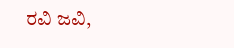ರವಿ ಜವಿ,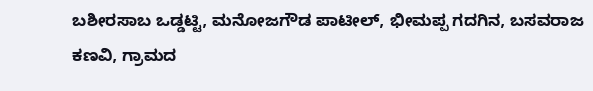ಬಶೀರಸಾಬ ಒಡ್ಡಟ್ಟಿ, ಮನೋಜಗೌಡ ಪಾಟೀಲ್, ಭೀಮಪ್ಪ ಗದಗಿನ, ಬಸವರಾಜ ಕಣವಿ‌, ಗ್ರಾಮದ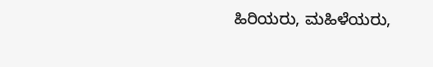ಹಿರಿಯರು, ಮಹಿಳೆಯರು,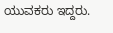ಯುವಕರು ಇದ್ದರು.